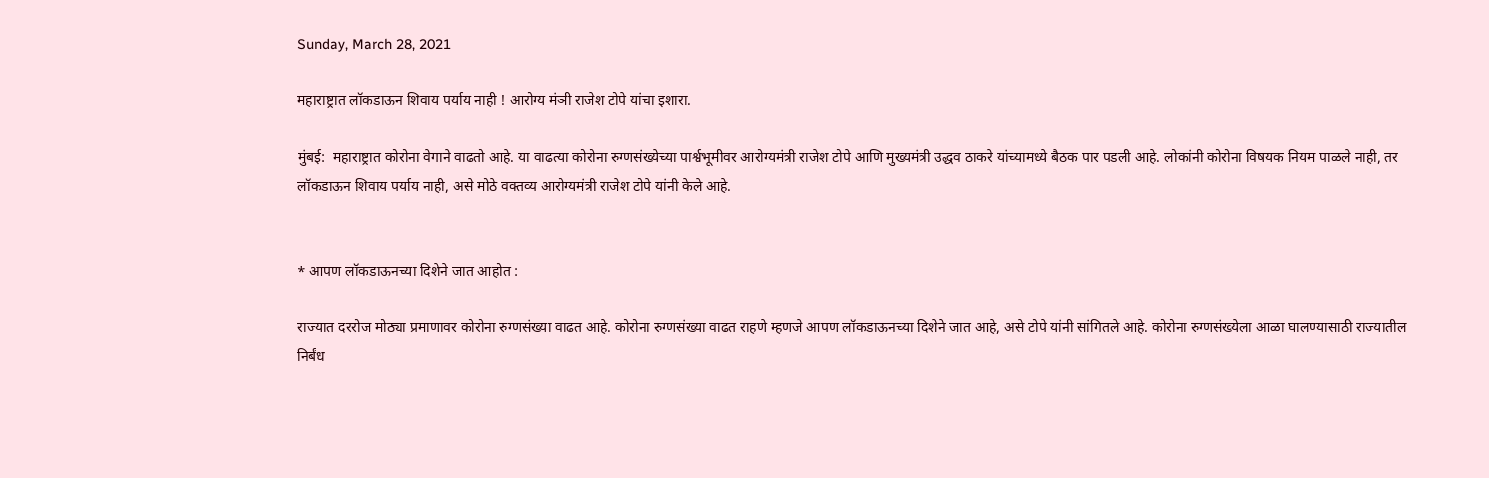Sunday, March 28, 2021

महाराष्ट्रात लॉकडाऊन शिवाय पर्याय नाही ! आरोग्य मंञी राजेश टोपे यांचा इशारा.

मुंबई:  महाराष्ट्रात कोरोना वेगाने वाढतो आहे. या वाढत्या कोरोना रुग्णसंख्येच्या पार्श्वभूमीवर आरोग्यमंत्री राजेश टोपे आणि मुख्यमंत्री उद्धव ठाकरे यांच्यामध्ये बैठक पार पडली आहे. लोकांनी कोरोना विषयक नियम पाळले नाही, तर लॉकडाऊन शिवाय पर्याय नाही, असे मोठे वक्तव्य आरोग्यमंत्री राजेश टोपे यांनी केले आहे.


* आपण लॉकडाऊनच्या दिशेने जात आहोत :

राज्यात दररोज मोठ्या प्रमाणावर कोरोना रुग्णसंख्या वाढत आहे. कोरोना रुग्णसंख्या वाढत राहणे म्हणजे आपण लॉकडाऊनच्या दिशेने जात आहे, असे टोपे यांनी सांगितले आहे. कोरोना रुग्णसंख्येला आळा घालण्यासाठी राज्यातील निर्बंध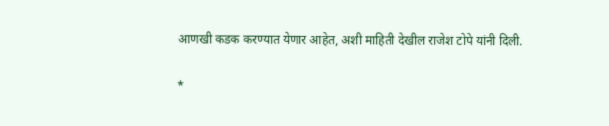आणखी कडक करण्यात येणार आहेत, अशी माहिती देखील राजेश टोपे यांनी दिली.

*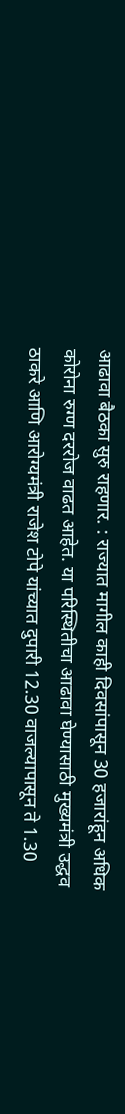आढावा बैठका सुरु राहणार. : राज्यात मागील काही दिवसांपासून 30 हजारांहून अधिक कोरोना रुग्ण दररोज वाढत आहेत. या परिस्थितीचा आढावा घेण्यासाठी मुख्यमंत्री उद्धव  ठाकरे आणि आरोग्यमंत्री राजेश टोपे यांच्यात दुपारी 12.30 वाजल्यापासून ते 1.30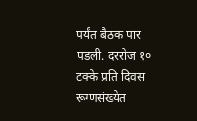पर्यंत बैठक पार पडली. दररोज १०  टक्के प्रति दिवस रूग्णसंख्येत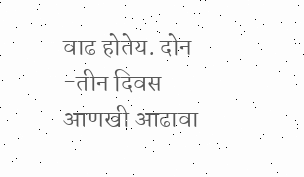वाढ होतेय. दोन -तीन दिवस आणखी आढावा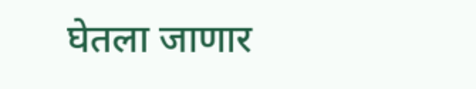घेतला जाणार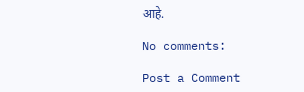आहे.

No comments:

Post a Comment